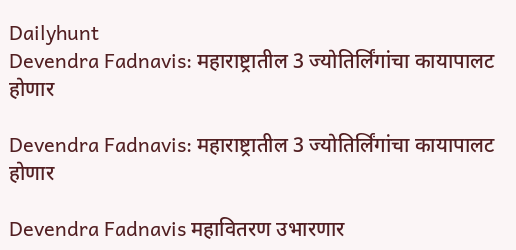Dailyhunt
Devendra Fadnavis: महाराष्ट्रातील 3 ज्योतिर्लिंगांचा कायापालट होणार

Devendra Fadnavis: महाराष्ट्रातील 3 ज्योतिर्लिंगांचा कायापालट होणार

Devendra Fadnavis महावितरण उभारणार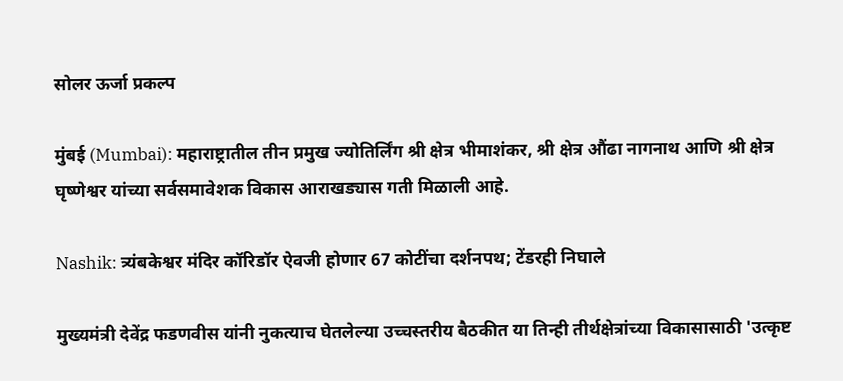सोलर ऊर्जा प्रकल्प

मुंबई (Mumbai): महाराष्ट्रातील तीन प्रमुख ज्योतिर्लिंग श्री क्षेत्र भीमाशंकर, श्री क्षेत्र औंढा नागनाथ आणि श्री क्षेत्र घृष्णेश्वर यांच्या सर्वसमावेशक विकास आराखड्यास गती मिळाली आहे.

Nashik: त्र्यंबकेश्वर मंदिर कॉरिडॉर ऐवजी होणार 67 कोटींचा दर्शनपथ; टेंडरही निघाले

मुख्यमंत्री देवेंद्र फडणवीस यांनी नुकत्याच घेतलेल्या उच्चस्तरीय बैठकीत या तिन्ही तीर्थक्षेत्रांच्या विकासासाठी 'उत्कृष्ट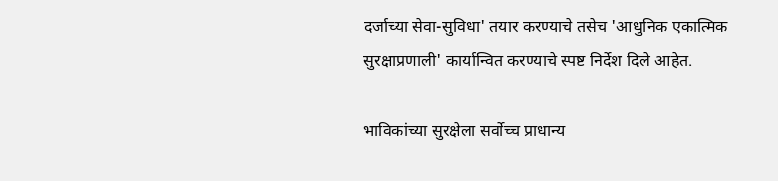दर्जाच्या सेवा-सुविधा' तयार करण्याचे तसेच 'आधुनिक एकात्मिक सुरक्षाप्रणाली' कार्यान्वित करण्याचे स्पष्ट निर्देश दिले आहेत.

भाविकांच्या सुरक्षेला सर्वोच्च प्राधान्य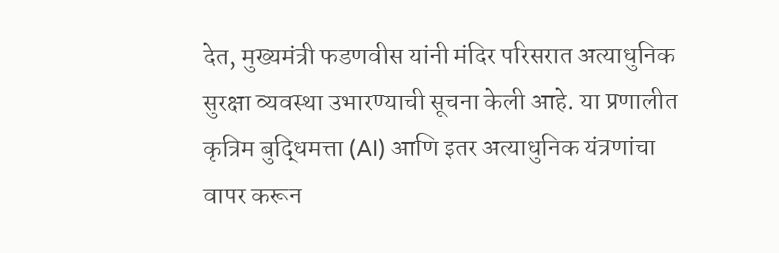देत, मुख्यमंत्री फडणवीस यांनी मंदिर परिसरात अत्याधुनिक सुरक्षा व्यवस्था उभारण्याची सूचना केली आहे. या प्रणालीत कृत्रिम बुद्धिमत्ता (AI) आणि इतर अत्याधुनिक यंत्रणांचा वापर करून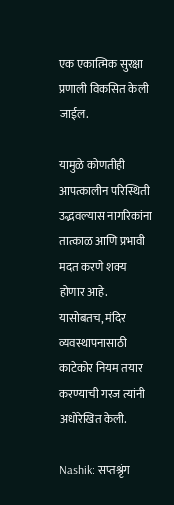एक एकात्मिक सुरक्षा प्रणाली विकसित केली जाईल.

यामुळे कोणतीही आपत्कालीन परिस्थिती उद्भवल्यास नागरिकांना तात्काळ आणि प्रभावी मदत करणे शक्य होणार आहे. यासोबतच, मंदिर व्यवस्थापनासाठी काटेकोर नियम तयार करण्याची गरज त्यांनी अधोरेखित केली.

Nashik: सप्तश्रृंग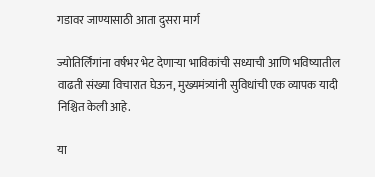गडावर जाण्यासाठी आता दुसरा मार्ग

ज्योतिर्लिंगांना वर्षभर भेट देणाऱ्या भाविकांची सध्याची आणि भविष्यातील वाढती संख्या विचारात घेऊन, मुख्यमंत्र्यांनी सुविधांची एक व्यापक यादी निश्चित केली आहे.

या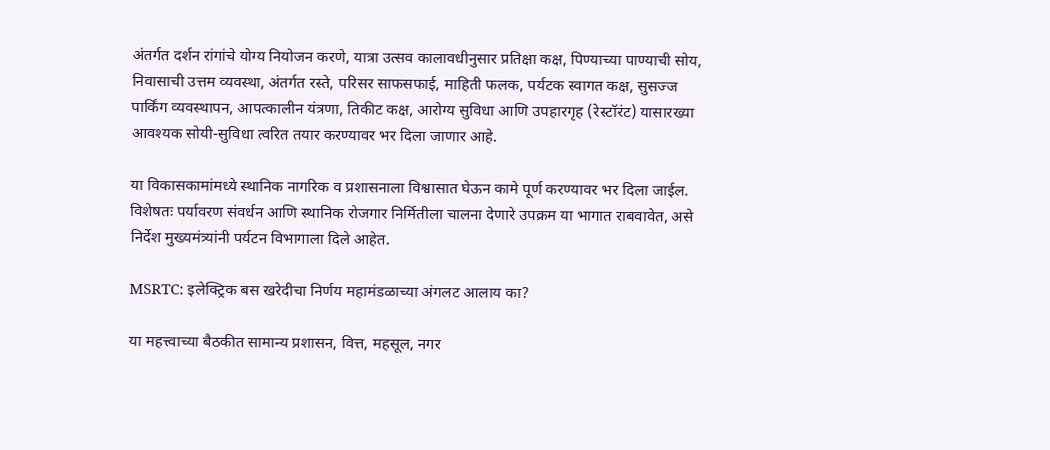अंतर्गत दर्शन रांगांचे योग्य नियोजन करणे, यात्रा उत्सव कालावधीनुसार प्रतिक्षा कक्ष, पिण्याच्या पाण्याची सोय, निवासाची उत्तम व्यवस्था, अंतर्गत रस्ते, परिसर साफसफाई, माहिती फलक, पर्यटक स्वागत कक्ष, सुसज्ज पार्किंग व्यवस्थापन, आपत्कालीन यंत्रणा, तिकीट कक्ष, आरोग्य सुविधा आणि उपहारगृह (रेस्टॉरंट) यासारख्या आवश्यक सोयी-सुविधा त्वरित तयार करण्यावर भर दिला जाणार आहे.

या विकासकामांमध्ये स्थानिक नागरिक व प्रशासनाला विश्वासात घेऊन कामे पूर्ण करण्यावर भर दिला जाईल. विशेषतः पर्यावरण संवर्धन आणि स्थानिक रोजगार निर्मितीला चालना देणारे उपक्रम या भागात राबवावेत, असे निर्देश मुख्यमंत्र्यांनी पर्यटन विभागाला दिले आहेत.

MSRTC: इलेक्ट्रिक बस खरेदीचा निर्णय महामंडळाच्या अंगलट आलाय का?

या महत्त्वाच्या बैठकीत सामान्य प्रशासन, वित्त, महसूल, नगर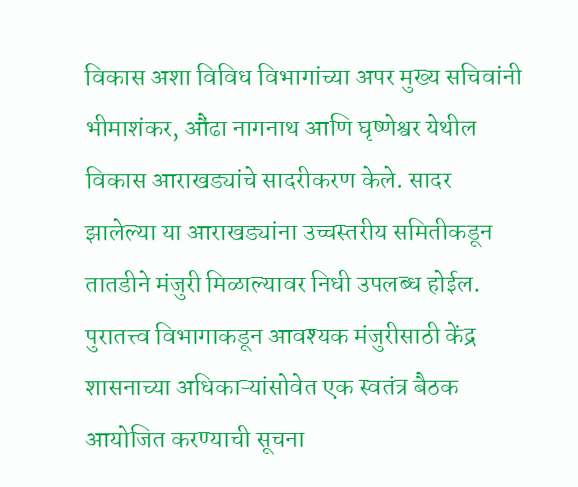विकास अशा विविध विभागांच्या अपर मुख्य सचिवांनी भीमाशंकर, औंढा नागनाथ आणि घृष्णेश्वर येथील विकास आराखड्यांचे सादरीकरण केले. सादर झालेल्या या आराखड्यांना उच्चस्तरीय समितीकडून तातडीने मंजुरी मिळाल्यावर निधी उपलब्ध होईल. पुरातत्त्व विभागाकडून आवश्यक मंजुरीसाठी केंद्र शासनाच्या अधिकाऱ्यांसोवेत एक स्वतंत्र बैठक आयोजित करण्याची सूचना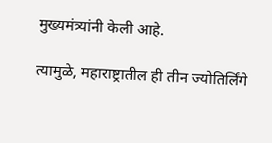मुख्यमंत्र्यांनी केली आहे.

त्यामुळे, महाराष्ट्रातील ही तीन ज्योतिर्लिंगे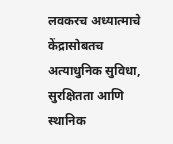लवकरच अध्यात्माचे केंद्रासोबतच अत्याधुनिक सुविधा, सुरक्षितता आणि स्थानिक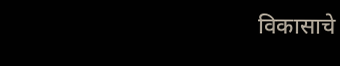विकासाचे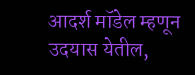आदर्श मॉडेल म्हणून उदयास येतील,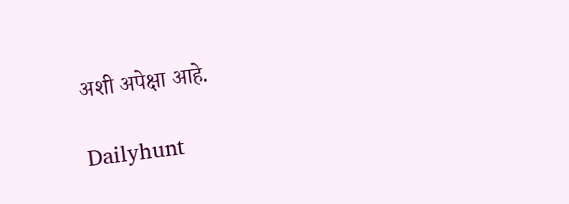अशी अपेक्षा आहे.

Dailyhunt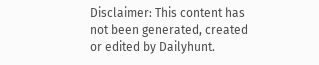Disclaimer: This content has not been generated, created or edited by Dailyhunt.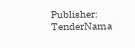Publisher: TenderNama